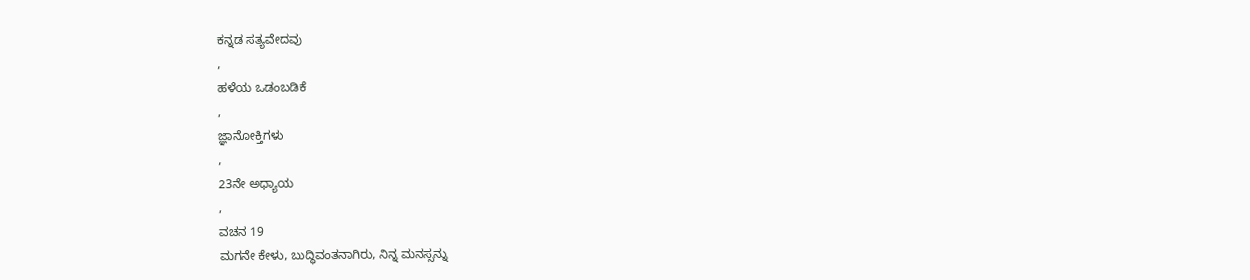ಕನ್ನಡ ಸತ್ಯವೇದವು
,
ಹಳೆಯ ಒಡಂಬಡಿಕೆ
,
ಜ್ಞಾನೋಕ್ತಿಗಳು
,
23ನೇ ಅಧ್ಯಾಯ
,
ವಚನ 19
ಮಗನೇ ಕೇಳು, ಬುದ್ಧಿವಂತನಾಗಿರು, ನಿನ್ನ ಮನಸ್ಸನ್ನು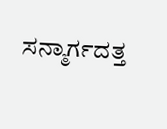ಸನ್ಮಾರ್ಗದತ್ತ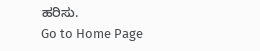ಹರಿಸು.
Go to Home Page